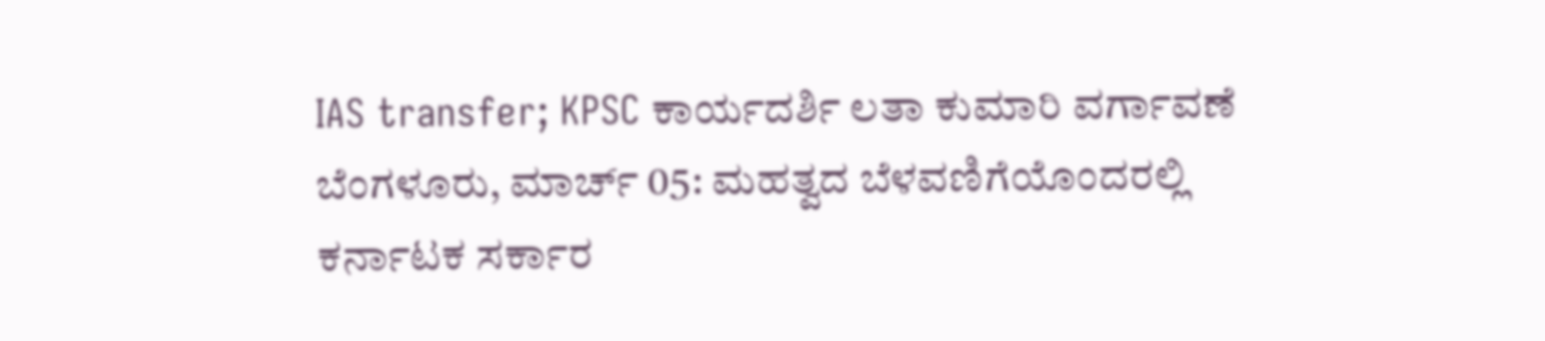IAS transfer; KPSC ಕಾರ್ಯದರ್ಶಿ ಲತಾ ಕುಮಾರಿ ವರ್ಗಾವಣೆ
ಬೆಂಗಳೂರು, ಮಾರ್ಚ್ 05: ಮಹತ್ವದ ಬೆಳವಣಿಗೆಯೊಂದರಲ್ಲಿ ಕರ್ನಾಟಕ ಸರ್ಕಾರ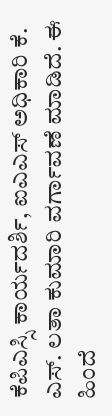ಕೆಪಿಎಸ್ಸಿ ಕಾರ್ಯದರ್ಶಿ, ಐಎಎಸ್ ಅಧಿಕಾರಿ ಕೆ. ಎಸ್. ಲತಾ ಕುಮಾರಿ ವರ್ಗಾವಣೆ ಮಾಡಿದೆ. ಈ ಹಿಂದೆ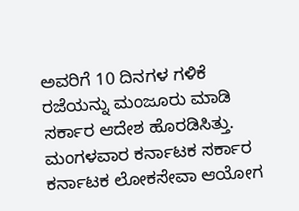ಅವರಿಗೆ 10 ದಿನಗಳ ಗಳಿಕೆ ರಜೆಯನ್ನು ಮಂಜೂರು ಮಾಡಿ ಸರ್ಕಾರ ಆದೇಶ ಹೊರಡಿಸಿತ್ತು.
ಮಂಗಳವಾರ ಕರ್ನಾಟಕ ಸರ್ಕಾರ ಕರ್ನಾಟಕ ಲೋಕಸೇವಾ ಆಯೋಗ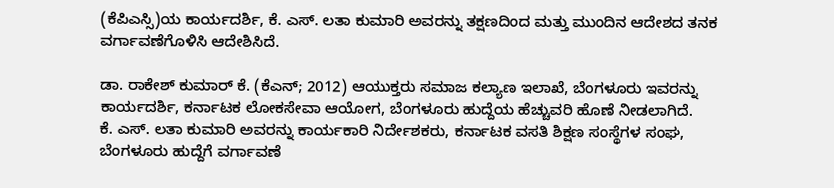(ಕೆಪಿಎಸ್ಸಿ)ಯ ಕಾರ್ಯದರ್ಶಿ, ಕೆ. ಎಸ್. ಲತಾ ಕುಮಾರಿ ಅವರನ್ನು ತಕ್ಷಣದಿಂದ ಮತ್ತು ಮುಂದಿನ ಆದೇಶದ ತನಕ ವರ್ಗಾವಣೆಗೊಳಿಸಿ ಆದೇಶಿಸಿದೆ.

ಡಾ. ರಾಕೇಶ್ ಕುಮಾರ್ ಕೆ. (ಕೆಎನ್; 2012) ಆಯುಕ್ತರು ಸಮಾಜ ಕಲ್ಯಾಣ ಇಲಾಖೆ, ಬೆಂಗಳೂರು ಇವರನ್ನು ಕಾರ್ಯದರ್ಶಿ, ಕರ್ನಾಟಕ ಲೋಕಸೇವಾ ಆಯೋಗ, ಬೆಂಗಳೂರು ಹುದ್ದೆಯ ಹೆಚ್ಚುವರಿ ಹೊಣೆ ನೀಡಲಾಗಿದೆ.
ಕೆ. ಎಸ್. ಲತಾ ಕುಮಾರಿ ಅವರನ್ನು ಕಾರ್ಯಕಾರಿ ನಿರ್ದೇಶಕರು, ಕರ್ನಾಟಕ ವಸತಿ ಶಿಕ್ಷಣ ಸಂಸ್ಥೆಗಳ ಸಂಘ, ಬೆಂಗಳೂರು ಹುದ್ದೆಗೆ ವರ್ಗಾವಣೆ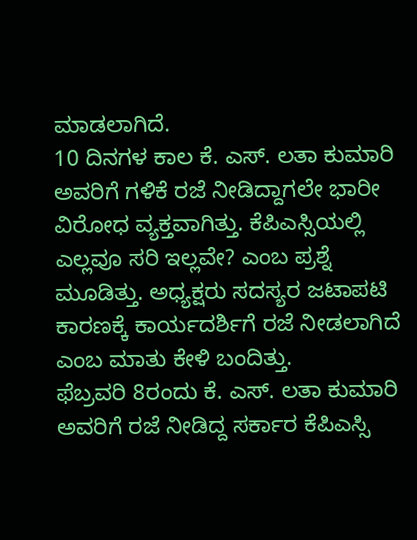ಮಾಡಲಾಗಿದೆ.
10 ದಿನಗಳ ಕಾಲ ಕೆ. ಎಸ್. ಲತಾ ಕುಮಾರಿ ಅವರಿಗೆ ಗಳಿಕೆ ರಜೆ ನೀಡಿದ್ದಾಗಲೇ ಭಾರೀ ವಿರೋಧ ವ್ಯಕ್ತವಾಗಿತ್ತು. ಕೆಪಿಎಸ್ಸಿಯಲ್ಲಿ ಎಲ್ಲವೂ ಸರಿ ಇಲ್ಲವೇ? ಎಂಬ ಪ್ರಶ್ನೆ ಮೂಡಿತ್ತು. ಅಧ್ಯಕ್ಷರು ಸದಸ್ಯರ ಜಟಾಪಟಿ ಕಾರಣಕ್ಕೆ ಕಾರ್ಯದರ್ಶಿಗೆ ರಜೆ ನೀಡಲಾಗಿದೆ ಎಂಬ ಮಾತು ಕೇಳಿ ಬಂದಿತ್ತು.
ಫೆಬ್ರವರಿ 8ರಂದು ಕೆ. ಎಸ್. ಲತಾ ಕುಮಾರಿ ಅವರಿಗೆ ರಜೆ ನೀಡಿದ್ದ ಸರ್ಕಾರ ಕೆಪಿಎಸ್ಸಿ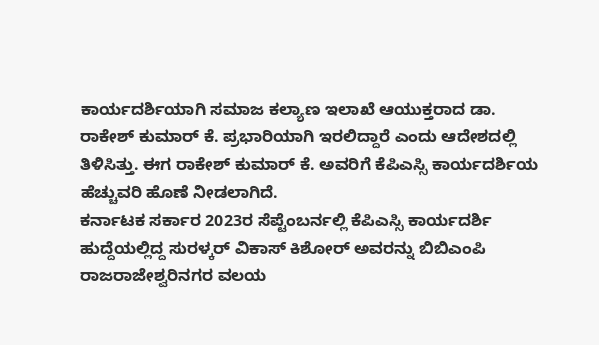ಕಾರ್ಯದರ್ಶಿಯಾಗಿ ಸಮಾಜ ಕಲ್ಯಾಣ ಇಲಾಖೆ ಆಯುಕ್ತರಾದ ಡಾ. ರಾಕೇಶ್ ಕುಮಾರ್ ಕೆ. ಪ್ರಭಾರಿಯಾಗಿ ಇರಲಿದ್ದಾರೆ ಎಂದು ಆದೇಶದಲ್ಲಿ ತಿಳಿಸಿತ್ತು. ಈಗ ರಾಕೇಶ್ ಕುಮಾರ್ ಕೆ. ಅವರಿಗೆ ಕೆಪಿಎಸ್ಸಿ ಕಾರ್ಯದರ್ಶಿಯ ಹೆಚ್ಚುವರಿ ಹೊಣೆ ನೀಡಲಾಗಿದೆ.
ಕರ್ನಾಟಕ ಸರ್ಕಾರ 2023ರ ಸೆಪ್ಟೆಂಬರ್ನಲ್ಲಿ ಕೆಪಿಎಸ್ಸಿ ಕಾರ್ಯದರ್ಶಿ ಹುದ್ದೆಯಲ್ಲಿದ್ದ ಸುರಳ್ಕರ್ ವಿಕಾಸ್ ಕಿಶೋರ್ ಅವರನ್ನು ಬಿಬಿಎಂಪಿ ರಾಜರಾಜೇಶ್ವರಿನಗರ ವಲಯ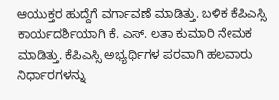ಆಯುಕ್ತರ ಹುದ್ದೆಗೆ ವರ್ಗಾವಣೆ ಮಾಡಿತ್ತು. ಬಳಿಕ ಕೆಪಿಎಸ್ಸಿ ಕಾರ್ಯದರ್ಶಿಯಾಗಿ ಕೆ. ಎಸ್. ಲತಾ ಕುಮಾರಿ ನೇಮಕ ಮಾಡಿತ್ತು. ಕೆಪಿಎಸ್ಸಿ ಅಭ್ಯರ್ಥಿಗಳ ಪರವಾಗಿ ಹಲವಾರು ನಿರ್ಧಾರಗಳನ್ನು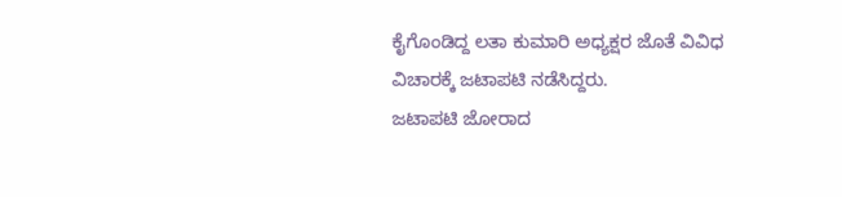ಕೈಗೊಂಡಿದ್ದ ಲತಾ ಕುಮಾರಿ ಅಧ್ಯಕ್ಷರ ಜೊತೆ ವಿವಿಧ ವಿಚಾರಕ್ಕೆ ಜಟಾಪಟಿ ನಡೆಸಿದ್ದರು.
ಜಟಾಪಟಿ ಜೋರಾದ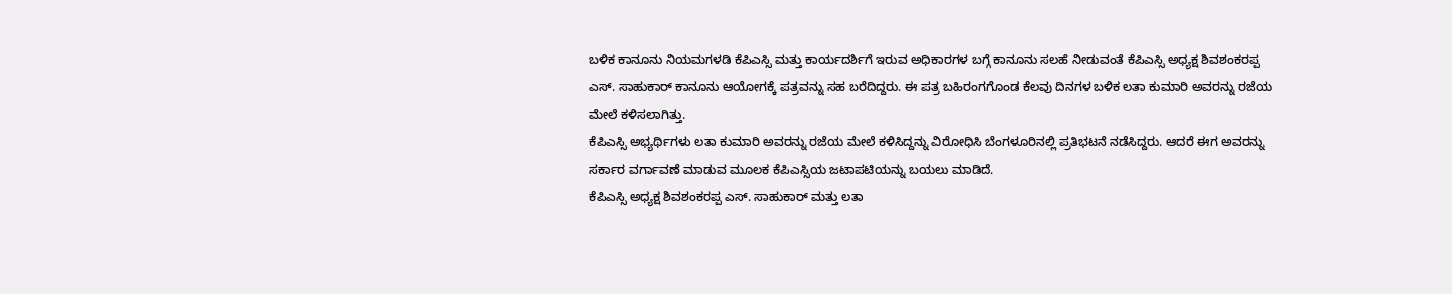ಬಳಿಕ ಕಾನೂನು ನಿಯಮಗಳಡಿ ಕೆಪಿಎಸ್ಸಿ ಮತ್ತು ಕಾರ್ಯದರ್ಶಿಗೆ ಇರುವ ಅಧಿಕಾರಗಳ ಬಗ್ಗೆ ಕಾನೂನು ಸಲಹೆ ನೀಡುವಂತೆ ಕೆಪಿಎಸ್ಸಿ ಅಧ್ಯಕ್ಷ ಶಿವಶಂಕರಪ್ಪ ಎಸ್. ಸಾಹುಕಾರ್ ಕಾನೂನು ಆಯೋಗಕ್ಕೆ ಪತ್ರವನ್ನು ಸಹ ಬರೆದಿದ್ದರು. ಈ ಪತ್ರ ಬಹಿರಂಗಗೊಂಡ ಕೆಲವು ದಿನಗಳ ಬಳಿಕ ಲತಾ ಕುಮಾರಿ ಅವರನ್ನು ರಜೆಯ ಮೇಲೆ ಕಳಿಸಲಾಗಿತ್ತು.
ಕೆಪಿಎಸ್ಸಿ ಅಭ್ಯರ್ಥಿಗಳು ಲತಾ ಕುಮಾರಿ ಅವರನ್ನು ರಜೆಯ ಮೇಲೆ ಕಳಿಸಿದ್ದನ್ನು ವಿರೋಧಿಸಿ ಬೆಂಗಳೂರಿನಲ್ಲಿ ಪ್ರತಿಭಟನೆ ನಡೆಸಿದ್ದರು. ಆದರೆ ಈಗ ಅವರನ್ನು ಸರ್ಕಾರ ವರ್ಗಾವಣೆ ಮಾಡುವ ಮೂಲಕ ಕೆಪಿಎಸ್ಸಿಯ ಜಟಾಪಟಿಯನ್ನು ಬಯಲು ಮಾಡಿದೆ.
ಕೆಪಿಎಸ್ಸಿ ಅಧ್ಯಕ್ಷ ಶಿವಶಂಕರಪ್ಪ ಎಸ್. ಸಾಹುಕಾರ್ ಮತ್ತು ಲತಾ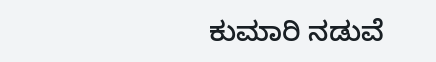ಕುಮಾರಿ ನಡುವೆ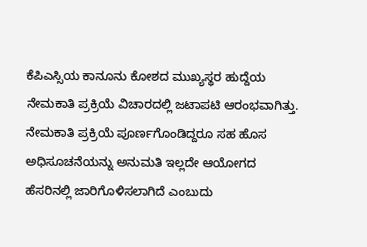ಕೆಪಿಎಸ್ಸಿಯ ಕಾನೂನು ಕೋಶದ ಮುಖ್ಯಸ್ಥರ ಹುದ್ದೆಯ ನೇಮಕಾತಿ ಪ್ರಕ್ರಿಯೆ ವಿಚಾರದಲ್ಲಿ ಜಟಾಪಟಿ ಆರಂಭವಾಗಿತ್ತು. ನೇಮಕಾತಿ ಪ್ರಕ್ರಿಯೆ ಪೂರ್ಣಗೊಂಡಿದ್ದರೂ ಸಹ ಹೊಸ ಅಧಿಸೂಚನೆಯನ್ನು ಅನುಮತಿ ಇಲ್ಲದೇ ಆಯೋಗದ ಹೆಸರಿನಲ್ಲಿ ಜಾರಿಗೊಳಿಸಲಾಗಿದೆ ಎಂಬುದು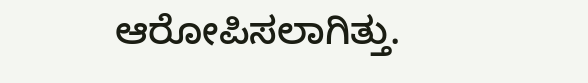ಆರೋಪಿಸಲಾಗಿತ್ತು.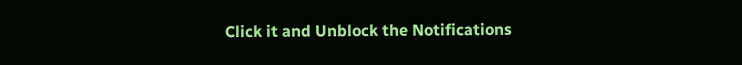Click it and Unblock the Notifications